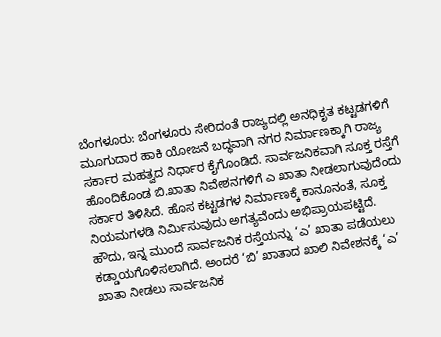ಬೆಂಗಳೂರು: ಬೆಂಗಳೂರು ಸೇರಿದಂತೆ ರಾಜ್ಯದಲ್ಲಿ ಅನಧಿಕೃತ ಕಟ್ಟಡಗಳಿಗೆ ಮೂಗುದಾರ ಹಾಕಿ ಯೋಜನೆ ಬದ್ಧವಾಗಿ ನಗರ ನಿರ್ಮಾಣಕ್ಕಾಗಿ ರಾಜ್ಯ ಸರ್ಕಾರ ಮಹತ್ವದ ನಿರ್ಧಾರ ಕೈಗೊಂಡಿದೆ. ಸಾರ್ವಜನಿಕವಾಗಿ ಸೂಕ್ತ ರಸ್ತೆಗೆ ಹೊಂದಿಕೊಂಡ ಬಿ.ಖಾತಾ ನಿವೇಶನಗಳಿಗೆ ಎ ಖಾತಾ ನೀಡಲಾಗುವುದೆಂದು ಸರ್ಕಾರ ತಿಳಿಸಿದೆ. ಹೊಸ ಕಟ್ಟಡಗಳ ನಿರ್ಮಾಣಕ್ಕೆ ಕಾನೂನಂತೆ, ಸೂಕ್ತ ನಿಯಮಗಳಡಿ ನಿರ್ಮಿಸುವುದು ಅಗತ್ಯವೆಂದು ಅಭಿಪ್ರಾಯಪಟ್ಟಿದೆ.
ಹೌದು, ಇನ್ನ ಮುಂದೆ ಸಾರ್ವಜನಿಕ ರಸ್ತೆಯನ್ನು ‘ಎ’ ಖಾತಾ ಪಡೆಯಲು ಕಡ್ಡಾಯಗೊಳಿಸಲಾಗಿದೆ. ಅಂದರೆ ‘ಬಿ’ ಖಾತಾದ ಖಾಲಿ ನಿವೇಶನಕ್ಕೆ ‘ಎ’ ಖಾತಾ ನೀಡಲು ಸಾರ್ವಜನಿಕ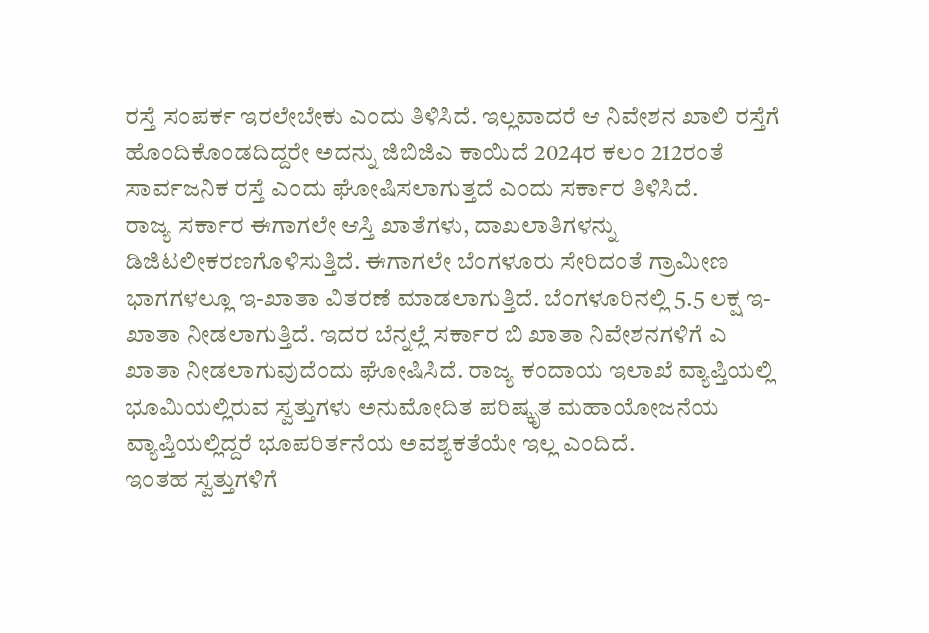ರಸ್ತೆ ಸಂಪರ್ಕ ಇರಲೇಬೇಕು ಎಂದು ತಿಳಿಸಿದೆ. ಇಲ್ಲವಾದರೆ ಆ ನಿವೇಶನ ಖಾಲಿ ರಸ್ತೆಗೆ ಹೊಂದಿಕೊಂಡದಿದ್ದರೇ ಅದನ್ನು ಜಿಬಿಜಿಎ ಕಾಯಿದೆ 2024ರ ಕಲಂ 212ರಂತೆ ಸಾರ್ವಜನಿಕ ರಸ್ತೆ ಎಂದು ಘೋಷಿಸಲಾಗುತ್ತದೆ ಎಂದು ಸರ್ಕಾರ ತಿಳಿಸಿದೆ.
ರಾಜ್ಯ ಸರ್ಕಾರ ಈಗಾಗಲೇ ಆಸ್ತಿ ಖಾತೆಗಳು, ದಾಖಲಾತಿಗಳನ್ನು ಡಿಜಿಟಲೀಕರಣಗೊಳಿಸುತ್ತಿದೆ. ಈಗಾಗಲೇ ಬೆಂಗಳೂರು ಸೇರಿದಂತೆ ಗ್ರಾಮೀಣ ಭಾಗಗಳಲ್ಲೂ ಇ-ಖಾತಾ ವಿತರಣೆ ಮಾಡಲಾಗುತ್ತಿದೆ. ಬೆಂಗಳೂರಿನಲ್ಲಿ 5.5 ಲಕ್ಷ ಇ-ಖಾತಾ ನೀಡಲಾಗುತ್ತಿದೆ. ಇದರ ಬೆನ್ನಲ್ಲೆ ಸರ್ಕಾರ ಬಿ ಖಾತಾ ನಿವೇಶನಗಳಿಗೆ ಎ ಖಾತಾ ನೀಡಲಾಗುವುದೆಂದು ಘೋಷಿಸಿದೆ. ರಾಜ್ಯ ಕಂದಾಯ ಇಲಾಖೆ ವ್ಯಾಪ್ತಿಯಲ್ಲಿ ಭೂಮಿಯಲ್ಲಿರುವ ಸ್ವತ್ತುಗಳು ಅನುಮೋದಿತ ಪರಿಷ್ಕೃತ ಮಹಾಯೋಜನೆಯ ವ್ಯಾಪ್ತಿಯಲ್ಲಿದ್ದರೆ ಭೂಪರಿರ್ತನೆಯ ಅವಶ್ಯಕತೆಯೇ ಇಲ್ಲ ಎಂದಿದೆ.
ಇಂತಹ ಸ್ವತ್ತುಗಳಿಗೆ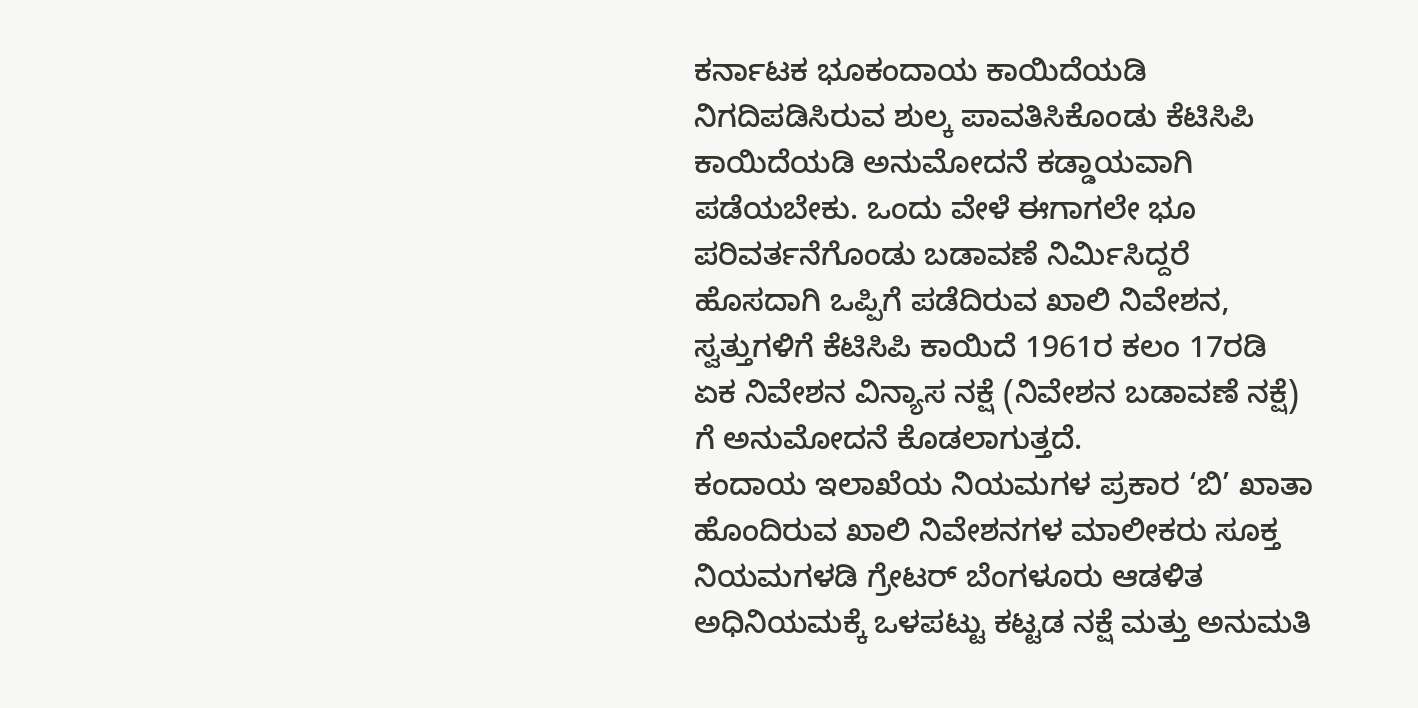ಕರ್ನಾಟಕ ಭೂಕಂದಾಯ ಕಾಯಿದೆಯಡಿ ನಿಗದಿಪಡಿಸಿರುವ ಶುಲ್ಕ ಪಾವತಿಸಿಕೊಂಡು ಕೆಟಿಸಿಪಿ ಕಾಯಿದೆಯಡಿ ಅನುಮೋದನೆ ಕಡ್ಡಾಯವಾಗಿ ಪಡೆಯಬೇಕು. ಒಂದು ವೇಳೆ ಈಗಾಗಲೇ ಭೂ ಪರಿವರ್ತನೆಗೊಂಡು ಬಡಾವಣೆ ನಿರ್ಮಿಸಿದ್ದರೆ ಹೊಸದಾಗಿ ಒಪ್ಪಿಗೆ ಪಡೆದಿರುವ ಖಾಲಿ ನಿವೇಶನ, ಸ್ವತ್ತುಗಳಿಗೆ ಕೆಟಿಸಿಪಿ ಕಾಯಿದೆ 1961ರ ಕಲಂ 17ರಡಿ ಏಕ ನಿವೇಶನ ವಿನ್ಯಾಸ ನಕ್ಷೆ (ನಿವೇಶನ ಬಡಾವಣೆ ನಕ್ಷೆ) ಗೆ ಅನುಮೋದನೆ ಕೊಡಲಾಗುತ್ತದೆ.
ಕಂದಾಯ ಇಲಾಖೆಯ ನಿಯಮಗಳ ಪ್ರಕಾರ ‘ಬಿ’ ಖಾತಾ ಹೊಂದಿರುವ ಖಾಲಿ ನಿವೇಶನಗಳ ಮಾಲೀಕರು ಸೂಕ್ತ ನಿಯಮಗಳಡಿ ಗ್ರೇಟರ್ ಬೆಂಗಳೂರು ಆಡಳಿತ ಅಧಿನಿಯಮಕ್ಕೆ ಒಳಪಟ್ಟು ಕಟ್ಟಡ ನಕ್ಷೆ ಮತ್ತು ಅನುಮತಿ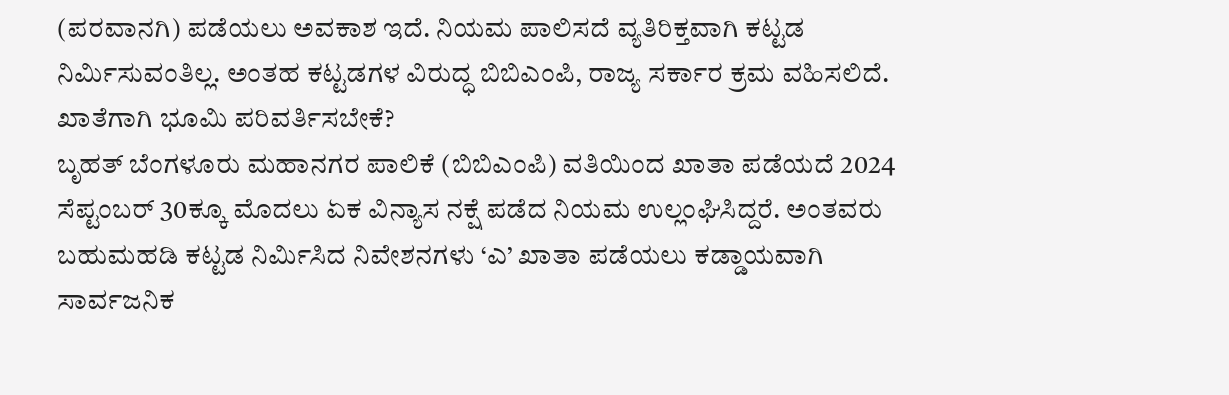(ಪರವಾನಗಿ) ಪಡೆಯಲು ಅವಕಾಶ ಇದೆ. ನಿಯಮ ಪಾಲಿಸದೆ ವ್ಯತಿರಿಕ್ತವಾಗಿ ಕಟ್ಟಡ ನಿರ್ಮಿಸುವಂತಿಲ್ಲ. ಅಂತಹ ಕಟ್ಟಡಗಳ ವಿರುದ್ಧ ಬಿಬಿಎಂಪಿ, ರಾಜ್ಯ ಸರ್ಕಾರ ಕ್ರಮ ವಹಿಸಲಿದೆ.
ಖಾತೆಗಾಗಿ ಭೂಮಿ ಪರಿವರ್ತಿಸಬೇಕೆ?
ಬೃಹತ್ ಬೆಂಗಳೂರು ಮಹಾನಗರ ಪಾಲಿಕೆ (ಬಿಬಿಎಂಪಿ) ವತಿಯಿಂದ ಖಾತಾ ಪಡೆಯದೆ 2024 ಸೆಪ್ಟಂಬರ್ 30ಕ್ಕೂ ಮೊದಲು ಏಕ ವಿನ್ಯಾಸ ನಕ್ಷೆ ಪಡೆದ ನಿಯಮ ಉಲ್ಲಂಘಿಸಿದ್ದರೆ. ಅಂತವರು ಬಹುಮಹಡಿ ಕಟ್ಟಡ ನಿರ್ಮಿಸಿದ ನಿವೇಶನಗಳು ‘ಎ’ ಖಾತಾ ಪಡೆಯಲು ಕಡ್ಡಾಯವಾಗಿ ಸಾರ್ವಜನಿಕ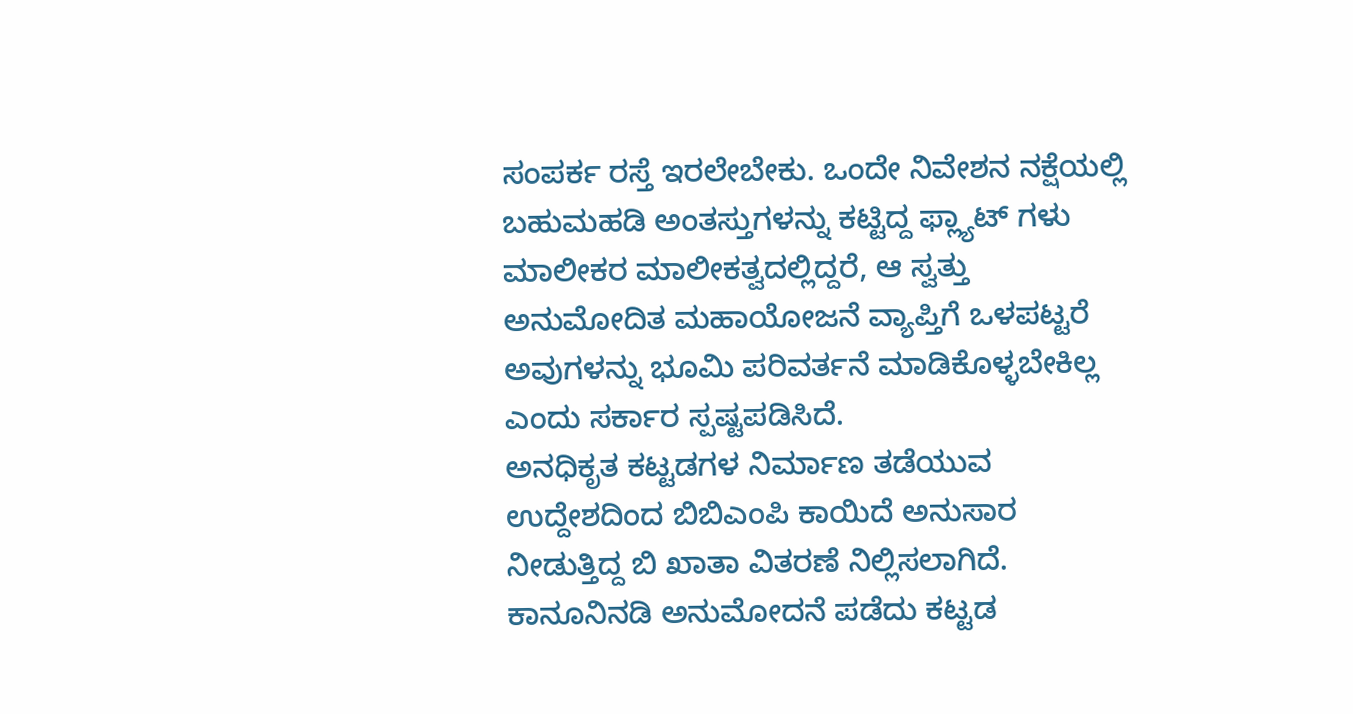ಸಂಪರ್ಕ ರಸ್ತೆ ಇರಲೇಬೇಕು. ಒಂದೇ ನಿವೇಶನ ನಕ್ಷೆಯಲ್ಲಿ ಬಹುಮಹಡಿ ಅಂತಸ್ತುಗಳನ್ನು ಕಟ್ಟಿದ್ದ ಫ್ಲ್ಯಾಟ್ ಗಳು ಮಾಲೀಕರ ಮಾಲೀಕತ್ವದಲ್ಲಿದ್ದರೆ, ಆ ಸ್ವತ್ತು ಅನುಮೋದಿತ ಮಹಾಯೋಜನೆ ವ್ಯಾಪ್ತಿಗೆ ಒಳಪಟ್ಟರೆ ಅವುಗಳನ್ನು ಭೂಮಿ ಪರಿವರ್ತನೆ ಮಾಡಿಕೊಳ್ಳಬೇಕಿಲ್ಲ ಎಂದು ಸರ್ಕಾರ ಸ್ಪಷ್ಟಪಡಿಸಿದೆ.
ಅನಧಿಕೃತ ಕಟ್ಟಡಗಳ ನಿರ್ಮಾಣ ತಡೆಯುವ ಉದ್ದೇಶದಿಂದ ಬಿಬಿಎಂಪಿ ಕಾಯಿದೆ ಅನುಸಾರ ನೀಡುತ್ತಿದ್ದ ಬಿ ಖಾತಾ ವಿತರಣೆ ನಿಲ್ಲಿಸಲಾಗಿದೆ. ಕಾನೂನಿನಡಿ ಅನುಮೋದನೆ ಪಡೆದು ಕಟ್ಟಡ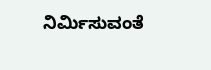ನಿರ್ಮಿಸುವಂತೆ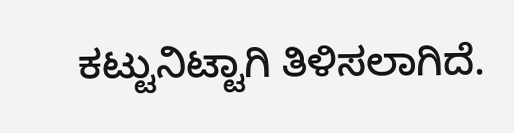ಕಟ್ಟುನಿಟ್ಟಾಗಿ ತಿಳಿಸಲಾಗಿದೆ.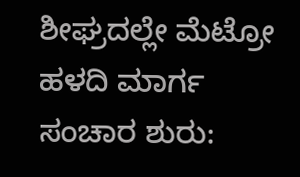ಶೀಘ್ರದಲ್ಲೇ ಮೆಟ್ರೋ ಹಳದಿ ಮಾರ್ಗ ಸಂಚಾರ ಶುರು: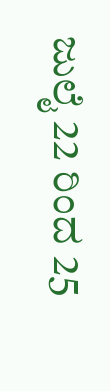ಜುಲೈ 22 ರಿಂದ 25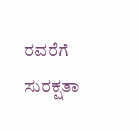ರವರೆಗೆ ಸುರಕ್ಷತಾ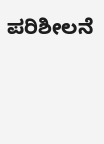ಪರಿಶೀಲನೆ